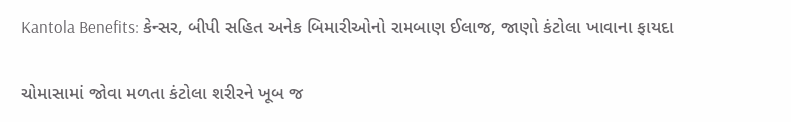Kantola Benefits: કેન્સર, બીપી સહિત અનેક બિમારીઓનો રામબાણ ઈલાજ, જાણો કંટોલા ખાવાના ફાયદા

ચોમાસામાં જોવા મળતા કંટોલા શરીરને ખૂબ જ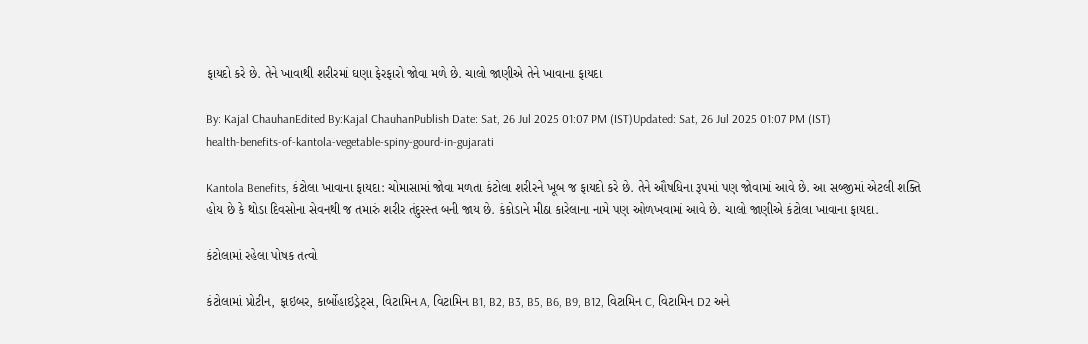ફાયદો કરે છે. તેને ખાવાથી શરીરમાં ઘણા ફેરફારો જોવા મળે છે. ચાલો જાણીએ તેને ખાવાના ફાયદા

By: Kajal ChauhanEdited By:Kajal ChauhanPublish Date: Sat, 26 Jul 2025 01:07 PM (IST)Updated: Sat, 26 Jul 2025 01:07 PM (IST)
health-benefits-of-kantola-vegetable-spiny-gourd-in-gujarati

Kantola Benefits, કંટોલા ખાવાના ફાયદા: ચોમાસામાં જોવા મળતા કંટોલા શરીરને ખૂબ જ ફાયદો કરે છે. તેને ઔષધિના રૂપમાં પણ જોવામાં આવે છે. આ સબ્જીમાં એટલી શક્તિ હોય છે કે થોડા દિવસોના સેવનથી જ તમારું શરીર તંદુરસ્ત બની જાય છે. કંકોડાને મીઠા કારેલાના નામે પણ ઓળખવામાં આવે છે. ચાલો જાણીએ કંટોલા ખાવાના ફાયદા.

કંટોલામાં રહેલા પોષક તત્વો

કંટોલામાં પ્રોટીન, ફાઇબર, કાર્બોહાઇડ્રેટ્સ, વિટામિન A, વિટામિન B1, B2, B3, B5, B6, B9, B12, વિટામિન C, વિટામિન D2 અને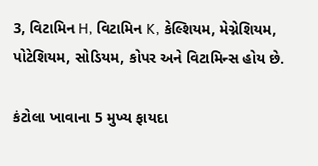3, વિટામિન H, વિટામિન K, કેલ્શિયમ, મેગ્નેશિયમ, પોટેશિયમ, સોડિયમ, કોપર અને વિટામિન્સ હોય છે.

કંટોલા ખાવાના 5 મુખ્ય ફાયદા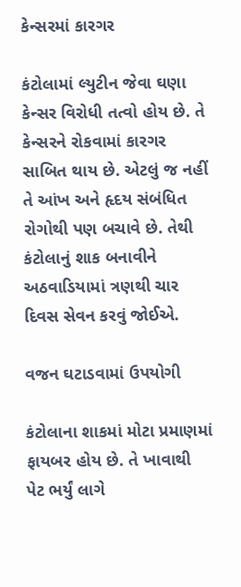કેન્સરમાં કારગર

કંટોલામાં લ્યુટીન જેવા ઘણા કેન્સર વિરોધી તત્વો હોય છે. તે કેન્સરને રોકવામાં કારગર સાબિત થાય છે. એટલું જ નહીં તે આંખ અને હૃદય સંબંધિત રોગોથી પણ બચાવે છે. તેથી કંટોલાનું શાક બનાવીને અઠવાડિયામાં ત્રણથી ચાર દિવસ સેવન કરવું જોઈએ.

વજન ઘટાડવામાં ઉપયોગી

કંટોલાના શાકમાં મોટા પ્રમાણમાં ફાયબર હોય છે. તે ખાવાથી પેટ ભર્યું લાગે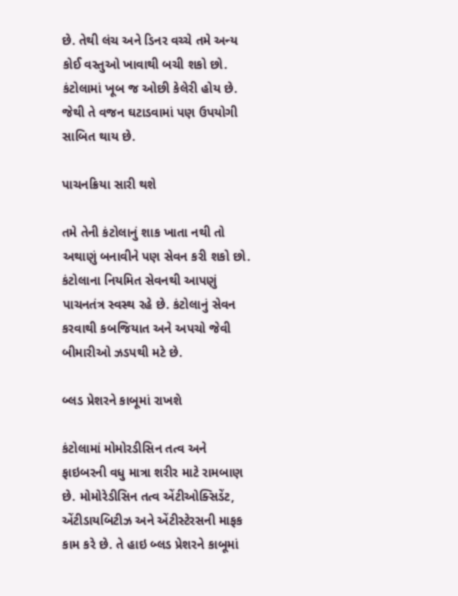છે. તેથી લંચ અને ડિનર વચ્ચે તમે અન્ય કોઈ વસ્તુઓ ખાવાથી બચી શકો છો. કંટોલામાં ખૂબ જ ઓછી કેલેરી હોય છે. જેથી તે વજન ઘટાડવામાં પણ ઉપયોગી સાબિત થાય છે.

પાચનક્રિયા સારી થશે

તમે તેની કંટોલાનું શાક ખાતા નથી તો અથાણું બનાવીને પણ સેવન કરી શકો છો. કંટોલાના નિયમિત સેવનથી આપણું પાચનતંત્ર સ્વસ્થ રહે છે. કંટોલાનું સેવન કરવાથી કબજિયાત અને અપચો જેવી બીમારીઓ ઝડપથી મટે છે.

બ્લડ પ્રેશરને કાબૂમાં રાખશે

કંટોલામાં મોમોરડીસિન તત્વ અને ફાઇબરની વધુ માત્રા શરીર માટે રામબાણ છે. મોમોરેડીસિન તત્વ એંટીઓક્સિડેંટ, એંટીડાયબિટીઝ અને એંટીસ્ટેરસની માફક કામ કરે છે. તે હાઇ બ્લડ પ્રેશરને કાબૂમાં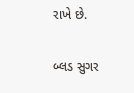રાખે છે.

બ્લડ સુગર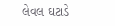લેવલ ઘટાડે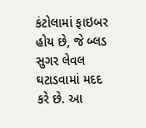કંટોલામાં ફાઇબર હોય છે, જે બ્લડ સુગર લેવલ ઘટાડવામાં મદદ કરે છે. આ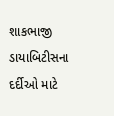શાકભાજી ડાયાબિટીસના દર્દીઓ માટે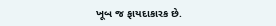ખૂબ જ ફાયદાકારક છે.